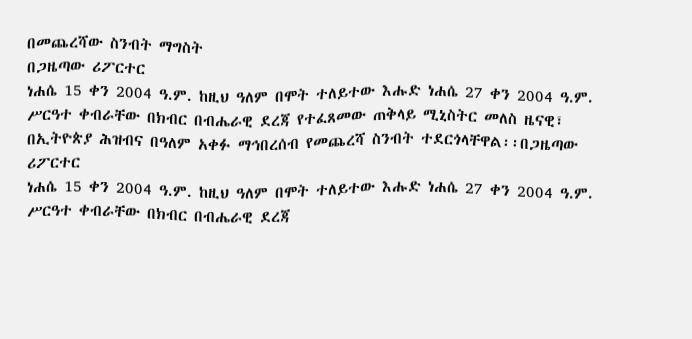በመጨረሻው ስንብት ማግስት
በጋዜጣው ሪፖርተር
ነሐሴ 15 ቀን 2004 ዓ.ም. ከዚህ ዓለም በሞት ተለይተው እሑድ ነሐሴ 27 ቀን 2004 ዓ.ም. ሥርዓተ ቀብራቸው በክብር በብሔራዊ ደረጃ የተፈጸመው ጠቅላይ ሚኒስትር መለስ ዜናዊ፣ በኢትዮጵያ ሕዝብና በዓለም አቀፉ ማኅበረሰብ የመጨረሻ ስንብት ተደርጎላቸዋል፡፡በጋዜጣው ሪፖርተር
ነሐሴ 15 ቀን 2004 ዓ.ም. ከዚህ ዓለም በሞት ተለይተው እሑድ ነሐሴ 27 ቀን 2004 ዓ.ም. ሥርዓተ ቀብራቸው በክብር በብሔራዊ ደረጃ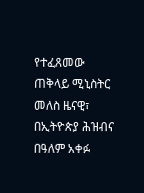የተፈጸመው ጠቅላይ ሚኒስትር መለስ ዜናዊ፣ በኢትዮጵያ ሕዝብና በዓለም አቀፉ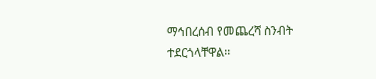ማኅበረሰብ የመጨረሻ ስንብት ተደርጎላቸዋል፡፡